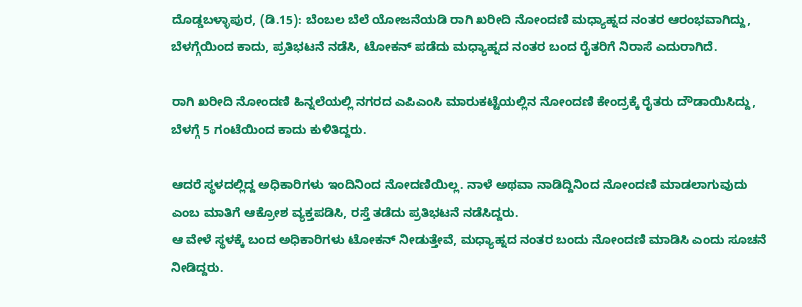ದೊಡ್ಡಬಳ್ಳಾಪುರ, (ಡಿ.15): ಬೆಂಬಲ ಬೆಲೆ ಯೋಜನೆಯಡಿ ರಾಗಿ ಖರೀದಿ ನೋಂದಣಿ ಮಧ್ಯಾಹ್ನದ ನಂತರ ಆರಂಭವಾಗಿದ್ದು, ಬೆಳಗ್ಗೆಯಿಂದ ಕಾದು, ಪ್ರತಿಭಟನೆ ನಡೆಸಿ, ಟೋಕನ್ ಪಡೆದು ಮಧ್ಯಾಹ್ನದ ನಂತರ ಬಂದ ರೈತರಿಗೆ ನಿರಾಸೆ ಎದುರಾಗಿದೆ.

ರಾಗಿ ಖರೀದಿ ನೋಂದಣಿ ಹಿನ್ನಲೆಯಲ್ಲಿ ನಗರದ ಎಪಿಎಂಸಿ ಮಾರುಕಟ್ಟೆಯಲ್ಲಿನ ನೋಂದಣಿ ಕೇಂದ್ರಕ್ಕೆ ರೈತರು ದೌಡಾಯಿಸಿದ್ದು, ಬೆಳಗ್ಗೆ 5 ಗಂಟೆಯಿಂದ ಕಾದು ಕುಳಿತಿದ್ದರು.

ಆದರೆ ಸ್ಥಳದಲ್ಲಿದ್ದ ಅಧಿಕಾರಿಗಳು ಇಂದಿನಿಂದ ನೋದಣಿಯಿಲ್ಲ. ನಾಳೆ ಅಥವಾ ನಾಡಿದ್ದಿನಿಂದ ನೋಂದಣಿ ಮಾಡಲಾಗುವುದು ಎಂಬ ಮಾತಿಗೆ ಆಕ್ರೋಶ ವ್ಯಕ್ತಪಡಿಸಿ, ರಸ್ತೆ ತಡೆದು ಪ್ರತಿಭಟನೆ ನಡೆಸಿದ್ದರು.
ಆ ವೇಳೆ ಸ್ಥಳಕ್ಕೆ ಬಂದ ಅಧಿಕಾರಿಗಳು ಟೋಕನ್ ನೀಡುತ್ತೇವೆ, ಮಧ್ಯಾಹ್ನದ ನಂತರ ಬಂದು ನೋಂದಣಿ ಮಾಡಿಸಿ ಎಂದು ಸೂಚನೆ ನೀಡಿದ್ದರು.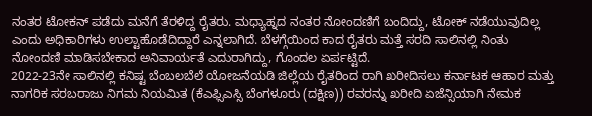ನಂತರ ಟೋಕನ್ ಪಡೆದು ಮನೆಗೆ ತೆರಳಿದ್ದ ರೈತರು. ಮಧ್ಯಾಹ್ನದ ನಂತರ ನೋಂದಣಿಗೆ ಬಂದಿದ್ದು, ಟೋಕ್ ನಡೆಯುವುದಿಲ್ಲ ಎಂದು ಅಧಿಕಾರಿಗಳು ಉಲ್ಟಾಹೊಡೆದಿದ್ದಾರೆ ಎನ್ನಲಾಗಿದೆ. ಬೆಳಗ್ಗೆಯಿಂದ ಕಾದ ರೈತರು ಮತ್ತೆ ಸರದಿ ಸಾಲಿನಲ್ಲಿ ನಿಂತು ನೋಂದಣಿ ಮಾಡಿಸಬೇಕಾದ ಅನಿವಾರ್ಯತೆ ಎದುರಾಗಿದ್ದು, ಗೊಂದಲ ಏರ್ಪಟ್ಟಿದೆ.
2022-23ನೇ ಸಾಲಿನಲ್ಲಿ ಕನಿಷ್ಟ ಬೆಂಬಲಬೆಲೆ ಯೋಜನೆಯಡಿ ಜಿಲ್ಲೆಯ ರೈತರಿಂದ ರಾಗಿ ಖರೀದಿಸಲು ಕರ್ನಾಟಕ ಆಹಾರ ಮತ್ತು ನಾಗರಿಕ ಸರಬರಾಜು ನಿಗಮ ನಿಯಮಿತ (ಕೆಎಫ್ಸಿಎಸ್ಸಿ ಬೆಂಗಳೂರು (ದಕ್ಷಿಣ)) ರವರನ್ನು ಖರೀದಿ ಏಜೆನ್ಸಿಯಾಗಿ ನೇಮಕ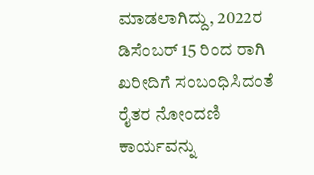ಮಾಡಲಾಗಿದ್ದು, 2022ರ ಡಿಸೆಂಬರ್ 15 ರಿಂದ ರಾಗಿ ಖರೀದಿಗೆ ಸಂಬಂಧಿಸಿದಂತೆ ರೈತರ ನೋಂದಣಿ ಕಾರ್ಯವನ್ನು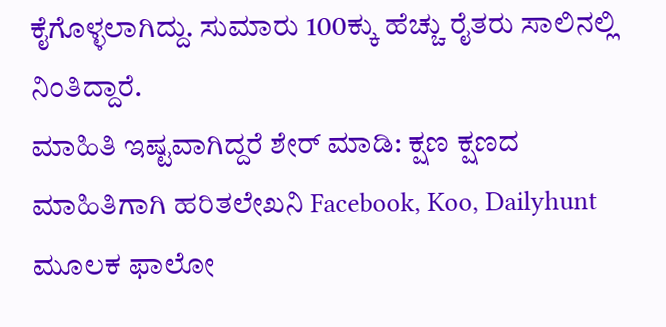ಕೈಗೊಳ್ಳಲಾಗಿದ್ದು. ಸುಮಾರು 100ಕ್ಕು ಹೆಚ್ಚು ರೈತರು ಸಾಲಿನಲ್ಲಿ ನಿಂತಿದ್ದಾರೆ.
ಮಾಹಿತಿ ಇಷ್ಟವಾಗಿದ್ದರೆ ಶೇರ್ ಮಾಡಿ: ಕ್ಷಣ ಕ್ಷಣದ ಮಾಹಿತಿಗಾಗಿ ಹರಿತಲೇಖನಿ Facebook, Koo, Dailyhunt ಮೂಲಕ ಫಾಲೋ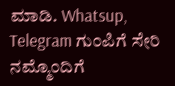ಮಾಡಿ. Whatsup, Telegram ಗುಂಪಿಗೆ ಸೇರಿ ನಮ್ಮೊಂದಿಗೆ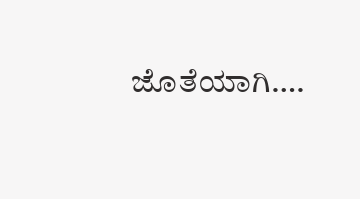ಜೊತೆಯಾಗಿ….